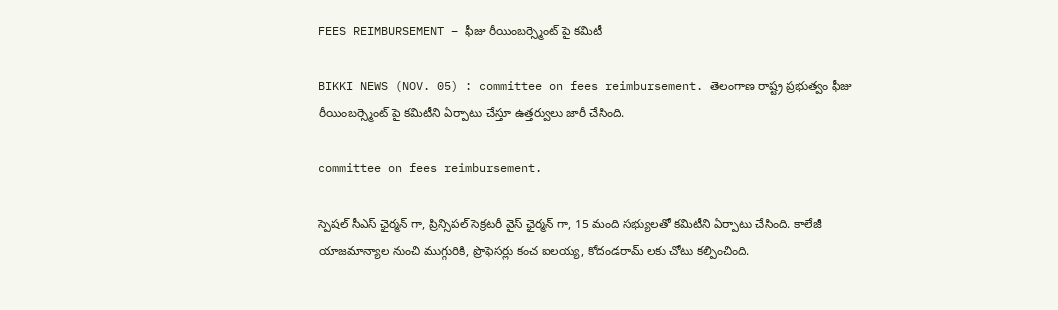FEES REIMBURSEMENT – ఫీజు రీయింబర్స్మెంట్ పై కమిటీ

BIKKI NEWS (NOV. 05) : committee on fees reimbursement. తెలంగాణ రాష్ట్ర ప్రభుత్వం ఫీజు రీయింబర్స్మెంట్ పై కమిటీని ఏర్పాటు చేస్తూ ఉత్తర్వులు జారీ చేసింది.

committee on fees reimbursement.

స్పెషల్ సీఎస్ ఛైర్మన్ గా, ప్రిన్సిపల్ సెక్రటరీ వైస్ ఛైర్మన్ గా, 15 మంది సభ్యులతో కమిటీని ఏర్పాటు చేసింది. కాలేజీ యాజమాన్యాల నుంచి ముగ్గురికి, ప్రొఫెసర్లు కంచ ఐలయ్య, కోదండరామ్ లకు చోటు కల్పించింది.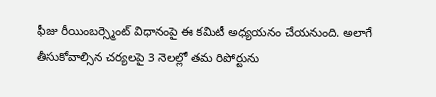ఫీజు రీయింబర్స్మెంట్ విధానంపై ఈ కమిటీ అధ్యయనం చేయనుంది. అలాగే తీసుకోవాల్సిన చర్యలపై 3 నెలల్లో తమ రిపోర్టును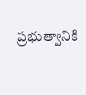ప్రభుత్వానికి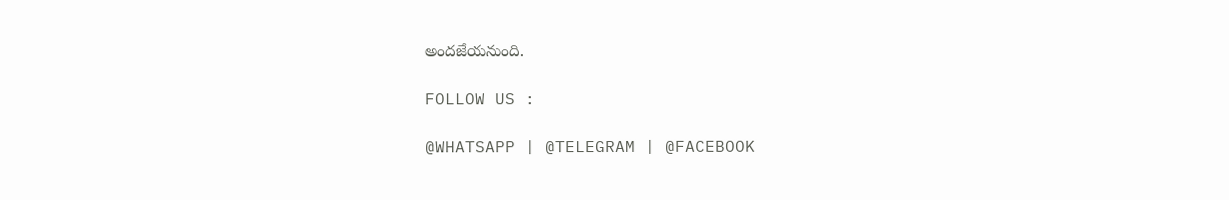అందజేయనుంది.

FOLLOW US :

@WHATSAPP | @TELEGRAM | @FACEBOOK